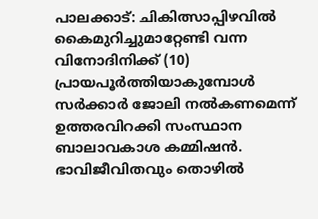പാലക്കാട്: ചികിത്സാപ്പിഴവിൽ കൈമുറിച്ചുമാറ്റേണ്ടി വന്ന വിനോദിനിക്ക് (10) പ്രായപൂർത്തിയാകുമ്പോൾ സർക്കാർ ജോലി നൽകണമെന്ന് ഉത്തരവിറക്കി സംസ്ഥാന ബാലാവകാശ കമ്മിഷൻ. ഭാവിജീവിതവും തൊഴിൽ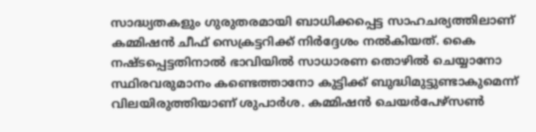സാദ്ധ്യതകളും ഗുരുതരമായി ബാധിക്കപ്പെട്ട സാഹചര്യത്തിലാണ് കമ്മിഷൻ ചീഫ് സെക്രട്ടറിക്ക് നിർദ്ദേശം നൽകിയത്. കൈ നഷ്ടപ്പെട്ടതിനാൽ ഭാവിയിൽ സാധാരണ തൊഴിൽ ചെയ്യാനോ സ്ഥിരവരുമാനം കണ്ടെത്താനോ കുട്ടിക്ക് ബുദ്ധിമുട്ടുണ്ടാകുമെന്ന് വിലയിരുത്തിയാണ് ശുപാർശ. കമ്മിഷൻ ചെയർപേഴ്സൺ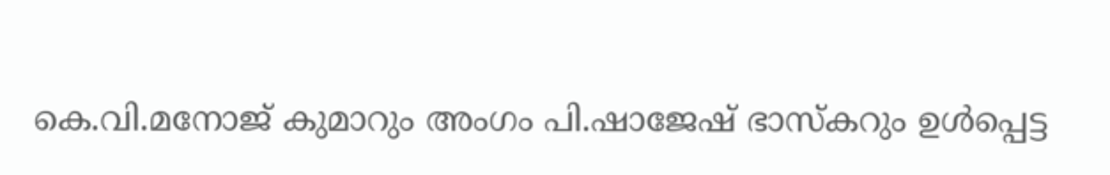കെ.വി.മനോജ് കുമാറും അംഗം പി.ഷാജേഷ് ഭാസ്കറും ഉൾപ്പെട്ട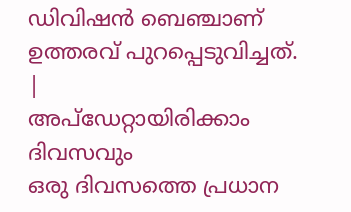ഡിവിഷൻ ബെഞ്ചാണ് ഉത്തരവ് പുറപ്പെടുവിച്ചത്.
|
അപ്ഡേറ്റായിരിക്കാം ദിവസവും
ഒരു ദിവസത്തെ പ്രധാന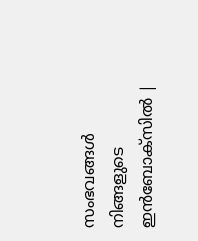സംഭവങ്ങൾ നിങ്ങളുടെ ഇൻബോക്സിൽ |